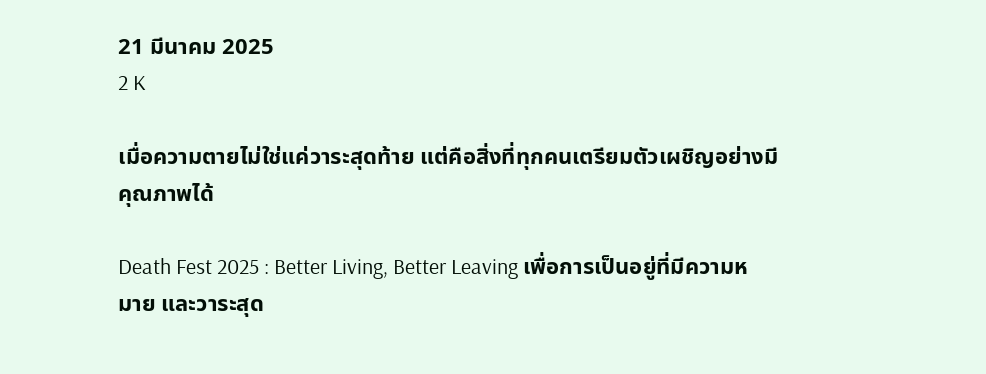21 มีนาคม 2025
2 K

เมื่อความตายไม่ใช่แค่วาระสุดท้าย แต่คือสิ่งที่ทุกคนเตรียมตัวเผชิญอย่างมีคุณภาพได้

Death Fest 2025 : Better Living, Better Leaving เพื่อการเป็นอยู่ที่มีความหมาย และวาระสุด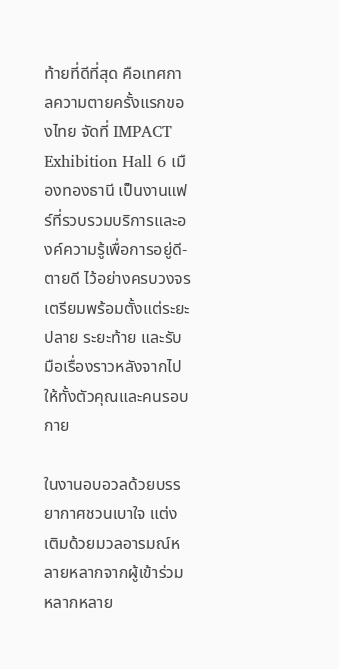ท้ายที่ดีที่สุด คือเทศกาลความตายครั้งแรกของไทย จัดที่ IMPACT Exhibition Hall 6 เมืองทองธานี เป็นงานแฟร์ที่รวบรวมบริการและองค์ความรู้เพื่อการอยู่ดี-ตายดี ไว้อย่างครบวงจร เตรียมพร้อมตั้งแต่ระยะปลาย ระยะท้าย และรับมือเรื่องราวหลังจากไปให้ทั้งตัวคุณและคนรอบกาย

ในงานอบอวลด้วยบรรยากาศชวนเบาใจ แต่งเติมด้วยมวลอารมณ์หลายหลากจากผู้เข้าร่วมหลากหลาย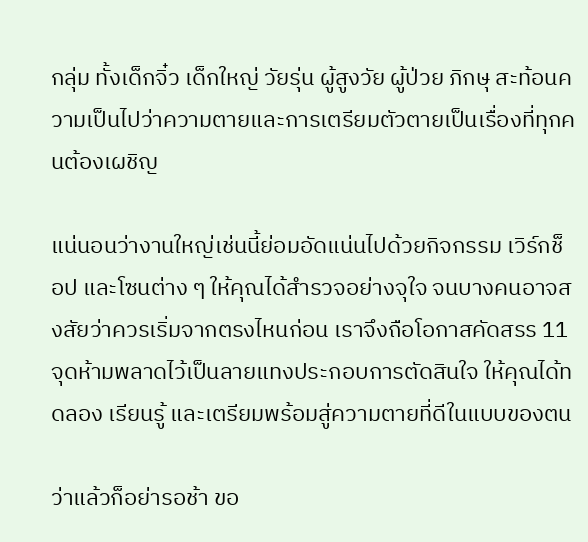กลุ่ม ทั้งเด็กจิ๋ว เด็กใหญ่ วัยรุ่น ผู้สูงวัย ผู้ป่วย ภิกษุ สะท้อนความเป็นไปว่าความตายและการเตรียมตัวตายเป็นเรื่องที่ทุกคนต้องเผชิญ

แน่นอนว่างานใหญ่เช่นนี้ย่อมอัดแน่นไปด้วยกิจกรรม เวิร์กช็อป และโซนต่าง ๆ ให้คุณได้สำรวจอย่างจุใจ จนบางคนอาจสงสัยว่าควรเริ่มจากตรงไหนก่อน เราจึงถือโอกาสคัดสรร 11 จุดห้ามพลาดไว้เป็นลายแทงประกอบการตัดสินใจ ให้คุณได้ทดลอง เรียนรู้ และเตรียมพร้อมสู่ความตายที่ดีในแบบของตน

ว่าแล้วก็อย่ารอช้า ขอ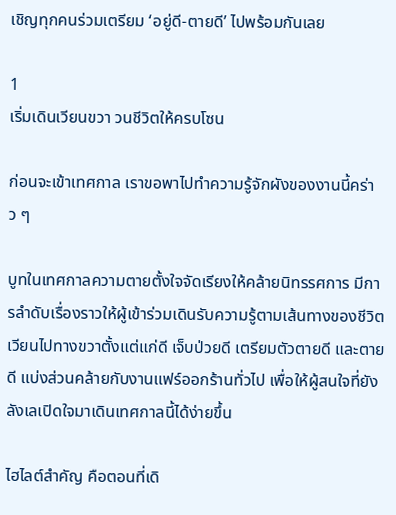เชิญทุกคนร่วมเตรียม ‘อยู่ดี-ตายดี’ ไปพร้อมกันเลย

1
เริ่มเดินเวียนขวา วนชีวิตให้ครบโซน

ก่อนจะเข้าเทศกาล เราขอพาไปทำความรู้จักผังของงานนี้คร่าว ๆ

บูทในเทศกาลความตายตั้งใจจัดเรียงให้คล้ายนิทรรศการ มีการลำดับเรื่องราวให้ผู้เข้าร่วมเดินรับความรู้ตามเส้นทางของชีวิต เวียนไปทางขวาตั้งแต่แก่ดี เจ็บป่วยดี เตรียมตัวตายดี และตายดี แบ่งส่วนคล้ายกับงานแฟร์ออกร้านทั่วไป เพื่อให้ผู้สนใจที่ยังลังเลเปิดใจมาเดินเทศกาลนี้ได้ง่ายขึ้น

ไฮไลต์สำคัญ คือตอนที่เดิ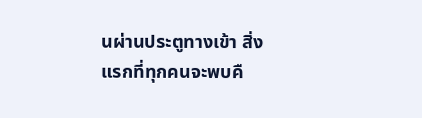นผ่านประตูทางเข้า สิ่งแรกที่ทุกคนจะพบคื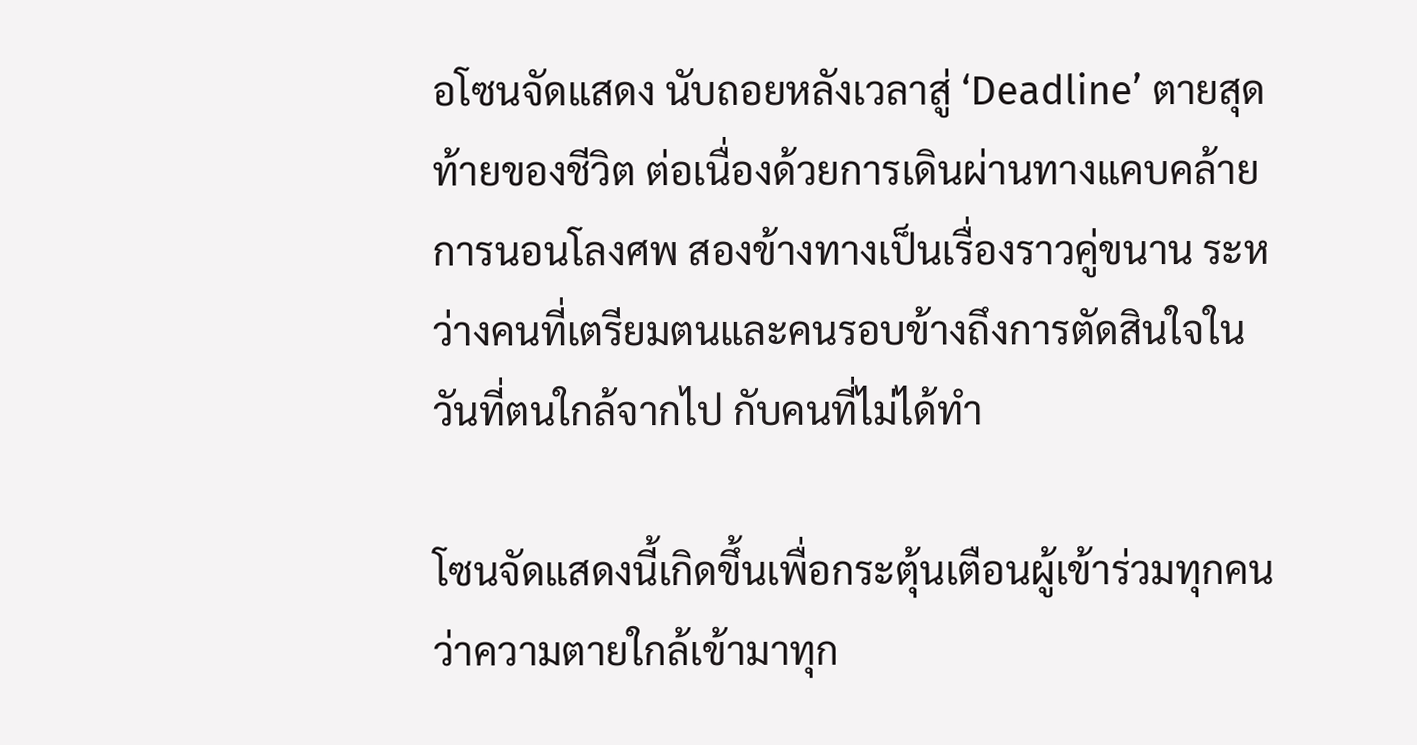อโซนจัดแสดง นับถอยหลังเวลาสู่ ‘Deadline’ ตายสุดท้ายของชีวิต ต่อเนื่องด้วยการเดินผ่านทางแคบคล้ายการนอนโลงศพ สองข้างทางเป็นเรื่องราวคู่ขนาน ระหว่างคนที่เตรียมตนและคนรอบข้างถึงการตัดสินใจในวันที่ตนใกล้จากไป กับคนที่ไม่ได้ทำ

โซนจัดแสดงนี้เกิดขึ้นเพื่อกระตุ้นเตือนผู้เข้าร่วมทุกคนว่าความตายใกล้เข้ามาทุก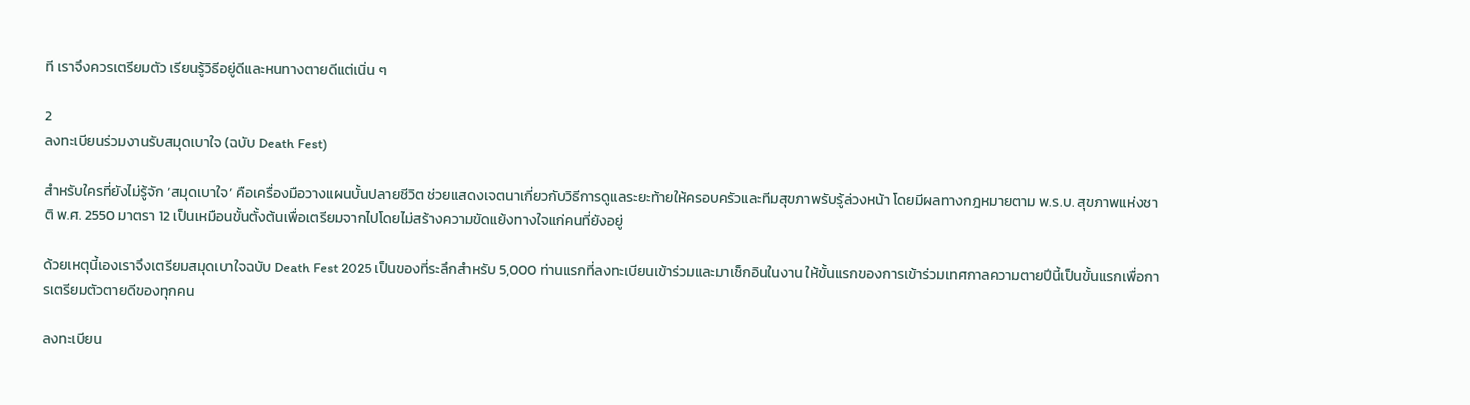ที เราจึงควรเตรียมตัว เรียนรู้วิธีอยู่ดีและหนทางตายดีแต่เนิ่น ๆ

2
ลงทะเบียนร่วมงานรับสมุดเบาใจ (ฉบับ Death Fest)

สำหรับใครที่ยังไม่รู้จัก ‘สมุดเบาใจ’ คือเครื่องมือวางแผนบั้นปลายชีวิต ช่วยแสดงเจตนาเกี่ยวกับวิธีการดูแลระยะท้ายให้ครอบครัวและทีมสุขภาพรับรู้ล่วงหน้า โดยมีผลทางกฎหมายตาม พ.ร.บ. สุขภาพแห่งชาติ พ.ศ. 2550 มาตรา 12 เป็นเหมือนขั้นตั้งต้นเพื่อเตรียมจากไปโดยไม่สร้างความขัดแย้งทางใจแก่คนที่ยังอยู่

ด้วยเหตุนี้เองเราจึงเตรียมสมุดเบาใจฉบับ Death Fest 2025 เป็นของที่ระลึกสำหรับ 5,000 ท่านแรกที่ลงทะเบียนเข้าร่วมและมาเช็กอินในงาน ให้ขั้นแรกของการเข้าร่วมเทศกาลความตายปีนี้เป็นขั้นแรกเพื่อการเตรียมตัวตายดีของทุกคน

ลงทะเบียน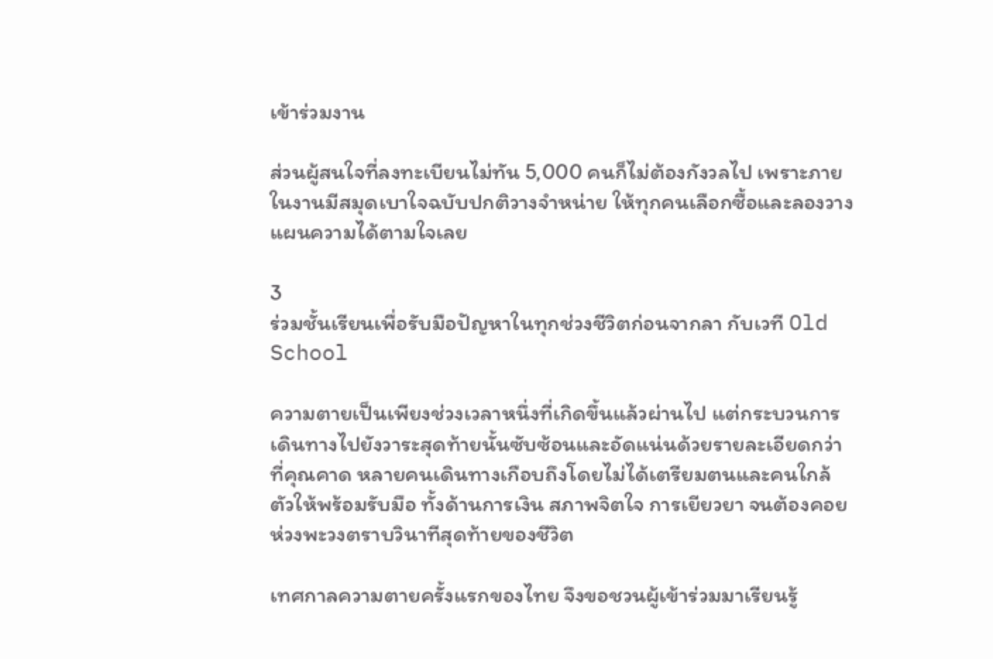เข้าร่วมงาน

ส่วนผู้สนใจที่ลงทะเบียนไม่ทัน 5,000 คนก็ไม่ต้องกังวลไป เพราะภายในงานมีสมุดเบาใจฉบับปกติวางจำหน่าย ให้ทุกคนเลือกซื้อและลองวางแผนความได้ตามใจเลย

3
ร่วมชั้นเรียนเพื่อรับมือปัญหาในทุกช่วงชีวิตก่อนจากลา กับเวที Old School

ความตายเป็นเพียงช่วงเวลาหนึ่งที่เกิดขึ้นแล้วผ่านไป แต่กระบวนการเดินทางไปยังวาระสุดท้ายนั้นซับซ้อนและอัดแน่นด้วยรายละเอียดกว่าที่คุณคาด หลายคนเดินทางเกือบถึงโดยไม่ได้เตรียมตนและคนใกล้ตัวให้พร้อมรับมือ ทั้งด้านการเงิน สภาพจิตใจ การเยียวยา จนต้องคอยห่วงพะวงตราบวินาทีสุดท้ายของชีวิต

เทศกาลความตายครั้งแรกของไทย จึงขอชวนผู้เข้าร่วมมาเรียนรู้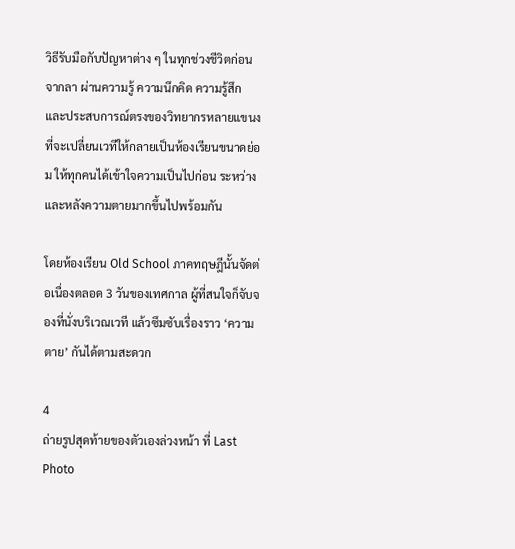วิธีรับมือกับปัญหาต่าง ๆ ในทุกช่วงชีวิตก่อนจากลา ผ่านความรู้ ความนึกคิด ความรู้สึก และประสบการณ์ตรงของวิทยากรหลายแขนงที่จะเปลี่ยนเวทีให้กลายเป็นห้องเรียนขนาดย่อม ให้ทุกคนได้เข้าใจความเป็นไปก่อน ระหว่าง และหลังความตายมากขึ้นไปพร้อมกัน

โดยห้องเรียน Old School ภาคทฤษฎีนั้นจัดต่อเนื่องตลอด 3 วันของเทศกาล ผู้ที่สนใจก็จับจองที่นั่งบริเวณเวที แล้วซึมซับเรื่องราว ‘ความตาย’ กันได้ตามสะดวก

4
ถ่ายรูปสุดท้ายของตัวเองล่วงหน้า ที่ Last Photo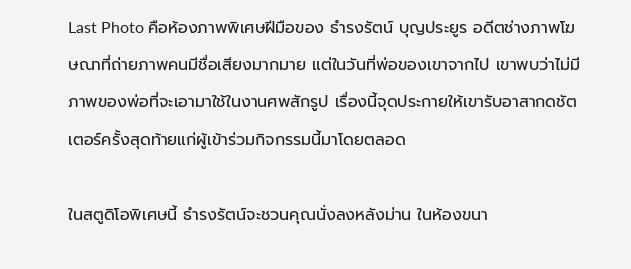Last Photo คือห้องภาพพิเศษฝีมือของ ธำรงรัตน์ บุญประยูร อดีตช่างภาพโฆษณาที่ถ่ายภาพคนมีชื่อเสียงมากมาย แต่ในวันที่พ่อของเขาจากไป เขาพบว่าไม่มีภาพของพ่อที่จะเอามาใช้ในงานศพสักรูป เรื่องนี้จุดประกายให้เขารับอาสากดชัตเตอร์ครั้งสุดท้ายแก่ผู้เข้าร่วมกิจกรรมนี้มาโดยตลอด

ในสตูดิโอพิเศษนี้ ธำรงรัตน์จะชวนคุณนั่งลงหลังม่าน ในห้องขนา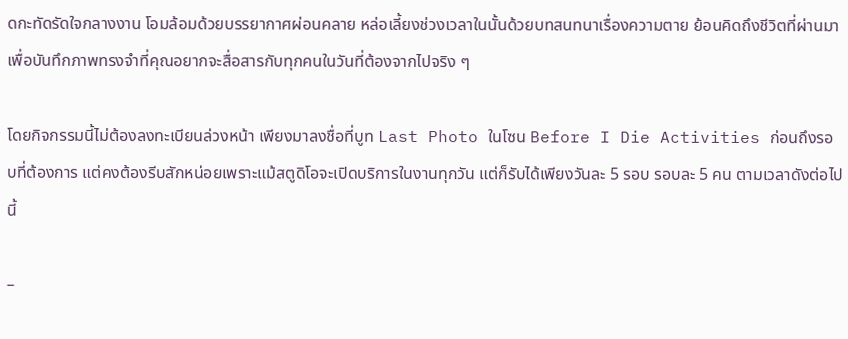ดกะทัดรัดใจกลางงาน โอมล้อมด้วยบรรยากาศผ่อนคลาย หล่อเลี้ยงช่วงเวลาในนั้นด้วยบทสนทนาเรื่องความตาย ย้อนคิดถึงชีวิตที่ผ่านมา เพื่อบันทึกภาพทรงจำที่คุณอยากจะสื่อสารกับทุกคนในวันที่ต้องจากไปจริง ๆ

โดยกิจกรรมนี้ไม่ต้องลงทะเบียนล่วงหน้า เพียงมาลงชื่อที่บูท Last Photo ในโซน Before I Die Activities ก่อนถึงรอบที่ต้องการ แต่คงต้องรีบสักหน่อยเพราะแม้สตูดิโอจะเปิดบริการในงานทุกวัน แต่ก็รับได้เพียงวันละ 5 รอบ รอบละ 5 คน ตามเวลาดังต่อไปนี้

–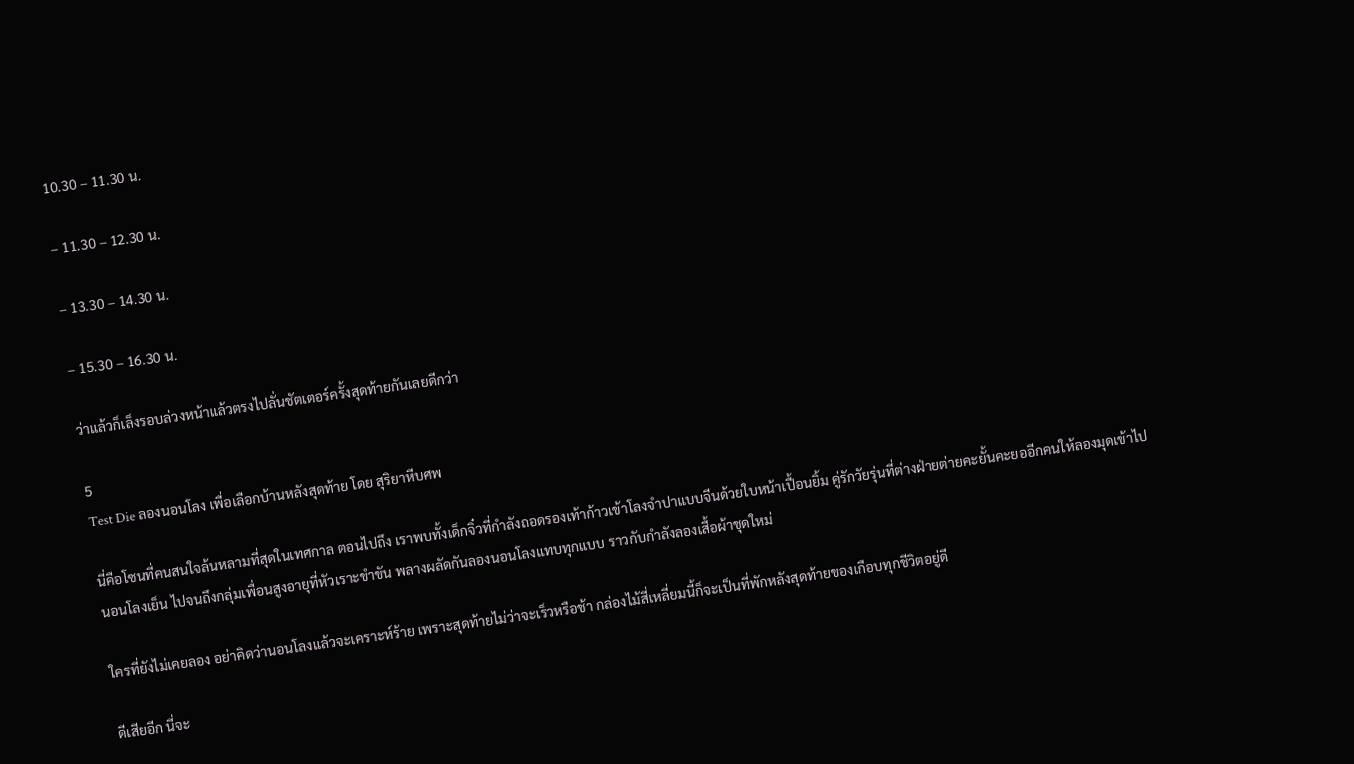10.30 – 11.30 น.

– 11.30 – 12.30 น.

– 13.30 – 14.30 น.

– 15.30 – 16.30 น.

ว่าแล้วก็เล็งรอบล่วงหน้าแล้วตรงไปลั่นชัตเตอร์ครั้งสุดท้ายกันเลยดีกว่า

5
Test Die ลองนอนโลง เพื่อเลือกบ้านหลังสุดท้าย โดย สุริยาหีบศพ

นี่คือโซนที่คนสนใจล้นหลามที่สุดในเทศกาล ตอนไปถึง เราพบทั้งเด็กจิ๋วที่กำลังถอดรองเท้าก้าวเข้าโลงจำปาแบบจีนด้วยใบหน้าเปื้อนยิ้ม คู่รักวัยรุ่นที่ต่างฝ่ายต่ายคะยั้นคะยออีกคนให้ลองมุดเข้าไปนอนโลงเย็น ไปจนถึงกลุ่มเพื่อนสูงอายุที่หัวเราะขำขัน พลางผลัดกันลองนอนโลงแทบทุกแบบ ราวกับกำลังลองเสื้อผ้าชุดใหม่

ใครที่ยังไม่เคยลอง อย่าคิดว่านอนโลงแล้วจะเคราะห์ร้าย เพราะสุดท้ายไม่ว่าจะเร็วหรือช้า กล่องไม้สี่เหลี่ยมนี้ก็จะเป็นที่พักหลังสุดท้ายของเกือบทุกชีวิตอยู่ดี

ดีเสียอีก นี่จะ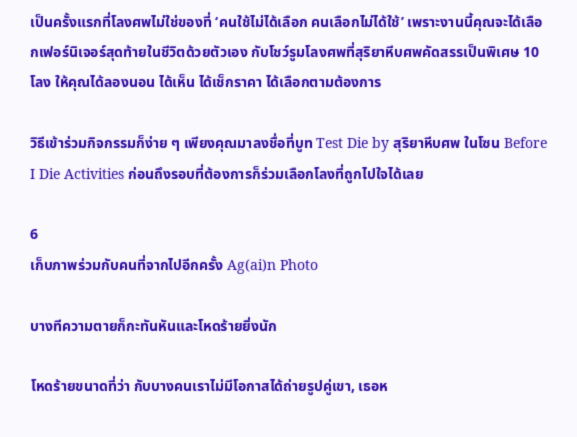เป็นครั้งแรกที่โลงศพไม่ใช่ของที่ ‘คนใช้ไม่ได้เลือก คนเลือกไม่ได้ใช้’ เพราะงานนี้คุณจะได้เลือกเฟอร์นิเจอร์สุดท้ายในชีวิตด้วยตัวเอง กับโชว์รูมโลงศพที่สุริยาหีบศพคัดสรรเป็นพิเศษ 10 โลง ให้คุณได้ลองนอน ได้เห็น ได้เช็กราคา ได้เลือกตามต้องการ

วิธีเข้าร่วมกิจกรรมก็ง่าย ๆ เพียงคุณมาลงชื่อที่บูท Test Die by สุริยาหีบศพ ในโซน Before I Die Activities ก่อนถึงรอบที่ต้องการก็ร่วมเลือกโลงที่ถูกไปใจได้เลย

6
เก็บภาพร่วมกับคนที่จากไปอีกครั้ง Ag(ai)n Photo

บางทีความตายก็กะทันหันและโหดร้ายยิ่งนัก

โหดร้ายขนาดที่ว่า กับบางคนเราไม่มีโอกาสได้ถ่ายรูปคู่เขา, เธอห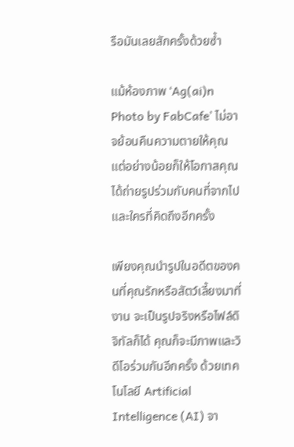รือมันเลยสักครั้งด้วยซ้ำ

แม้ห้องภาพ ‘Ag(ai)n Photo by FabCafe’ ไม่อาจย้อนคืนความตายให้คุณ แต่อย่างน้อยก็ให้โอกาสคุณได้ถ่ายรูปร่วมกับคนที่จากไปและใครที่คิดถึงอีกครั้ง

เพียงคุณนำรูปในอดีตของคนที่คุณรักหรือสัตว์เลี้ยงมาที่งาน จะเป็นรูปจริงหรือไฟล์ดิจิทัลก็ได้ คุณก็จะมีภาพและวิดีโอร่วมกันอีกครั้ง ด้วยเทคโนโลยี Artificial Intelligence (AI) จา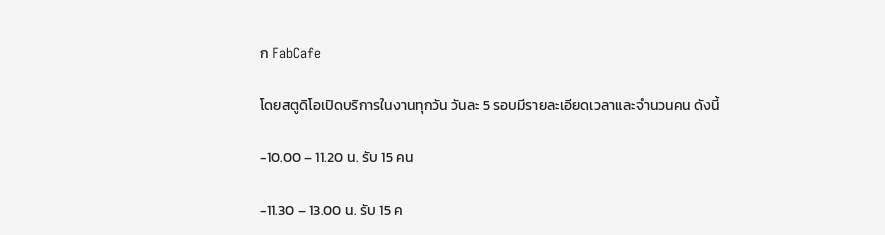ก FabCafe

โดยสตูดิโอเปิดบริการในงานทุกวัน วันละ 5 รอบมีรายละเอียดเวลาและจำนวนคน ดังนี้

-10.00 – 11.20 น. รับ 15 คน

-11.30 – 13.00 น. รับ 15 ค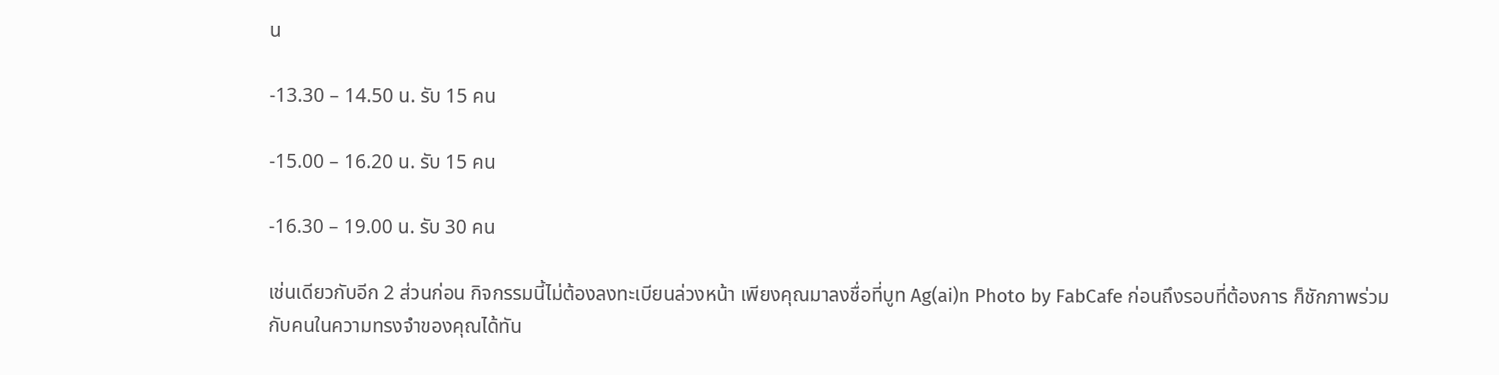น

-13.30 – 14.50 น. รับ 15 คน

-15.00 – 16.20 น. รับ 15 คน

-16.30 – 19.00 น. รับ 30 คน

เช่นเดียวกับอีก 2 ส่วนก่อน กิจกรรมนี้ไม่ต้องลงทะเบียนล่วงหน้า เพียงคุณมาลงชื่อที่บูท Ag(ai)n Photo by FabCafe ก่อนถึงรอบที่ต้องการ ก็ชักภาพร่วมกับคนในความทรงจำของคุณได้ทัน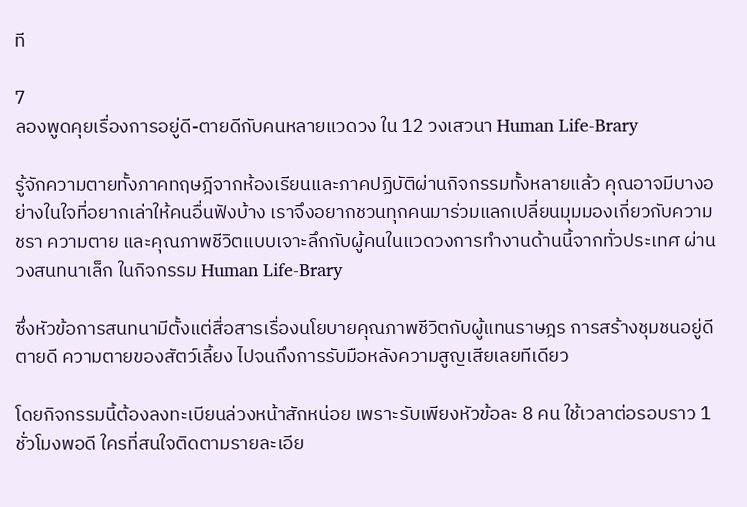ที

7
ลองพูดคุยเรื่องการอยู่ดี-ตายดีกับคนหลายแวดวง ใน 12 วงเสวนา Human Life-Brary

รู้จักความตายทั้งภาคทฤษฎีจากห้องเรียนและภาคปฏิบัติผ่านกิจกรรมทั้งหลายแล้ว คุณอาจมีบางอย่างในใจที่อยากเล่าให้คนอื่นฟังบ้าง เราจึงอยากชวนทุกคนมาร่วมแลกเปลี่ยนมุมมองเกี่ยวกับความชรา ความตาย และคุณภาพชีวิตแบบเจาะลึกกับผู้คนในแวดวงการทำงานด้านนี้จากทั่วประเทศ ผ่านวงสนทนาเล็ก ในกิจกรรม Human Life-Brary

ซึ่งหัวข้อการสนทนามีตั้งแต่สื่อสารเรื่องนโยบายคุณภาพชีวิตกับผู้แทนราษฎร การสร้างชุมชนอยู่ดีตายดี ความตายของสัตว์เลี้ยง ไปจนถึงการรับมือหลังความสูญเสียเลยทีเดียว

โดยกิจกรรมนี้ต้องลงทะเบียนล่วงหน้าสักหน่อย เพราะรับเพียงหัวข้อละ 8 คน ใช้เวลาต่อรอบราว 1 ชั่วโมงพอดี ใครที่สนใจติดตามรายละเอีย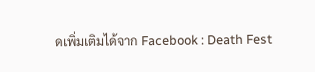ดเพิ่มเติมได้จาก Facebook : Death Fest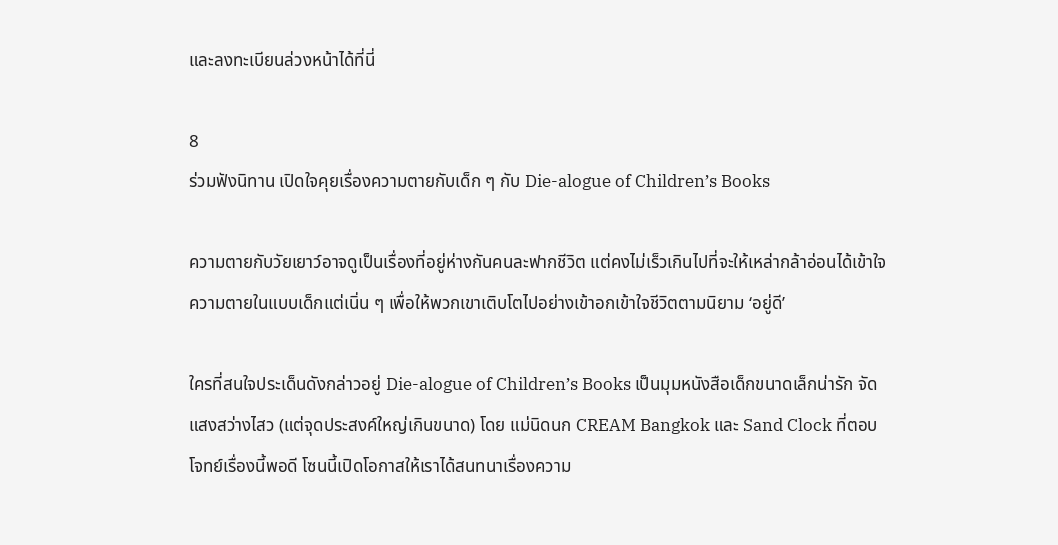และลงทะเบียนล่วงหน้าได้ที่นี่

8
ร่วมฟังนิทาน เปิดใจคุยเรื่องความตายกับเด็ก ๆ กับ Die-alogue of Children’s Books

ความตายกับวัยเยาว์อาจดูเป็นเรื่องที่อยู่ห่างกันคนละฟากชีวิต แต่คงไม่เร็วเกินไปที่จะให้เหล่ากล้าอ่อนได้เข้าใจความตายในแบบเด็กแต่เนิ่น ๆ เพื่อให้พวกเขาเติบโตไปอย่างเข้าอกเข้าใจชีวิตตามนิยาม ‘อยู่ดี’

ใครที่สนใจประเด็นดังกล่าวอยู่ Die-alogue of Children’s Books เป็นมุมหนังสือเด็กขนาดเล็กน่ารัก จัดแสงสว่างไสว (แต่จุดประสงค์ใหญ่เกินขนาด) โดย แม่นิดนก CREAM Bangkok และ Sand Clock ที่ตอบโจทย์เรื่องนี้พอดี โซนนี้เปิดโอกาสให้เราได้สนทนาเรื่องความ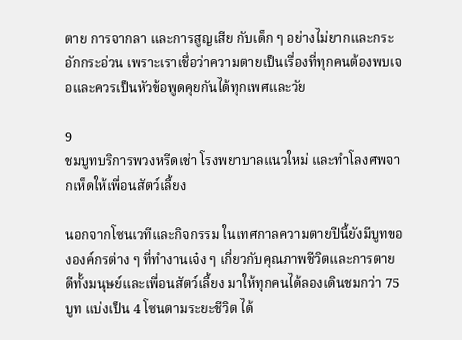ตาย การจากลา และการสูญเสีย กับเด็ก ๆ อย่างไม่ยากและกระอักกระอ่วน เพราะเราเชื่อว่าความตายเป็นเรื่องที่ทุกคนต้องพบเจอและควรเป็นหัวข้อพูดคุยกันได้ทุกเพศและวัย

9
ชมบูทบริการพวงหรีดเช่า โรงพยาบาลแนวใหม่ และทำโลงศพจากเห็ดให้เพื่อนสัตว์เลี้ยง

นอกจากโซนเวทีและกิจกรรม ในเทศกาลความตายปีนี้ยังมีบูทขององค์กรต่าง ๆ ที่ทำงานเจ๋ง ๆ เกี่ยวกับคุณภาพชีวิตและการตายดีทั้งมนุษย์และเพื่อนสัตว์เลี้ยง มาให้ทุกคนได้ลองเดินชมกว่า 75 บูท แบ่งเป็น 4 โซนตามระยะชีวิต ได้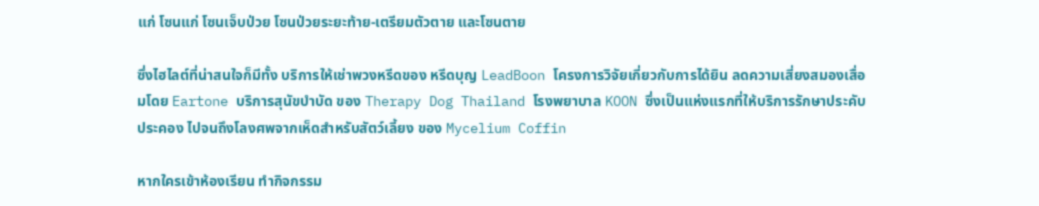แก่ โซนแก่ โซนเจ็บป่วย โซนป่วยระยะท้าย-เตรียมตัวตาย และโซนตาย

ซึ่งไฮไลต์ที่น่าสนใจก็มีทั้ง บริการให้เช่าพวงหรีดของ หรีดบุญ LeadBoon โครงการวิจัยเกี่ยวกับการได้ยิน ลดความเสี่ยงสมองเสื่อมโดย Eartone บริการสุนัขบำบัด ของ Therapy Dog Thailand โรงพยาบาล KOON ซึ่งเป็นแห่งแรกที่ให้บริการรักษาประคับประคอง ไปจนถึงโลงศพจากเห็ดสำหรับสัตว์เลี้ยง ของ Mycelium Coffin

หากใครเข้าห้องเรียน ทำกิจกรรม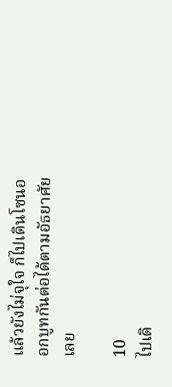แล้วยังไม่จุใจ ก็ไปเดินโซนออกบูทกันต่อได้ตามอัธยาศัยเลย

10
ไปเดิ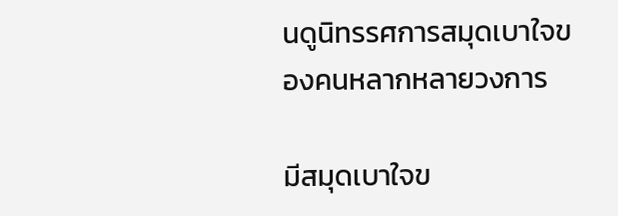นดูนิทรรศการสมุดเบาใจของคนหลากหลายวงการ

มีสมุดเบาใจข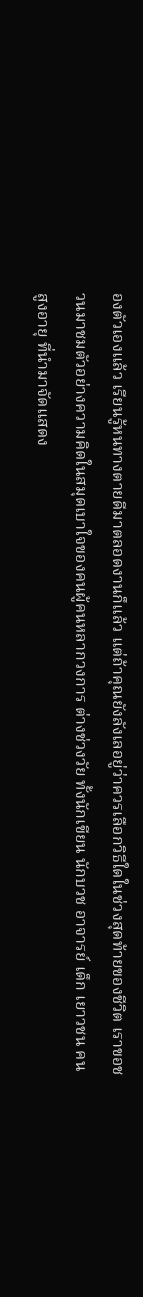องตัวเองแล้ว เรียนรู้หนทางตายดีมาตลอดงานก็แล้ว แต่ถ้าคุณยังลังเลอยู่ว่าควรเลือกวิธีใดในช่วงสุดท้ายของชีวิต เราขอชวนมาชมตัวอย่างความคิดในสมุดเบาใจของคนผู้คนหลากวงการ ต่างช่วงวัย ทั้งนักเขียน นักบวช อาจารย์ เด็ก เยาวชน คนสูงอายุ ที่นำมาจัดแสดง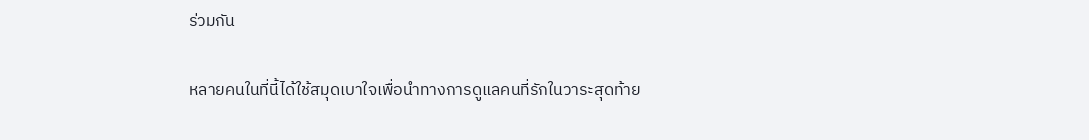ร่วมกัน

หลายคนในที่นี้ได้ใช้สมุดเบาใจเพื่อนำทางการดูแลคนที่รักในวาระสุดท้าย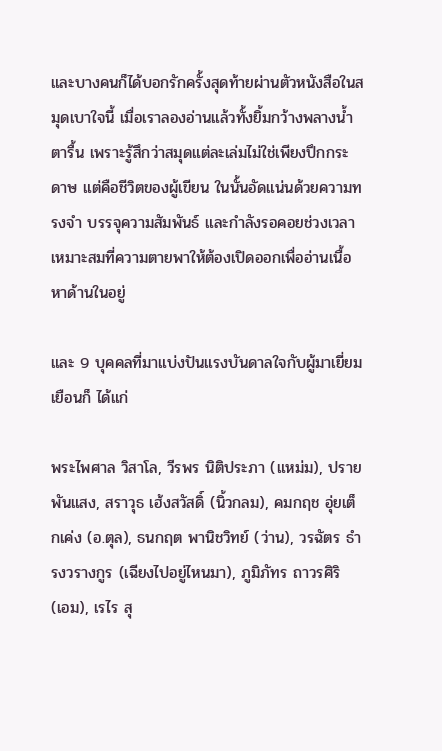และบางคนก็ได้บอกรักครั้งสุดท้ายผ่านตัวหนังสือในสมุดเบาใจนี้ เมื่อเราลองอ่านแล้วทั้งยิ้มกว้างพลางน้ำตารื้น เพราะรู้สึกว่าสมุดแต่ละเล่มไม่ใช่เพียงปึกกระดาษ แต่คือชีวิตของผู้เขียน ในนั้นอัดแน่นด้วยความทรงจำ บรรจุความสัมพันธ์ และกำลังรอคอยช่วงเวลาเหมาะสมที่ความตายพาให้ต้องเปิดออกเพื่ออ่านเนื้อหาด้านในอยู่

และ 9 บุคคลที่มาแบ่งปันแรงบันดาลใจกับผู้มาเยี่ยมเยือนก็ ได้แก่

พระไพศาล วิสาโล, วีรพร นิติประภา (แหม่ม), ปราย พันแสง, สราวุธ เฮ้งสวัสดิ์ (นิ้วกลม), คมกฤช อุ่ยเต็กเค่ง (อ.ตุล), ธนกฤต พานิชวิทย์ (ว่าน), วรฉัตร ธำรงวรางกูร (เฉียงไปอยู่ไหนมา), ภูมิภัทร ถาวรศิริ (เอม), เรไร สุ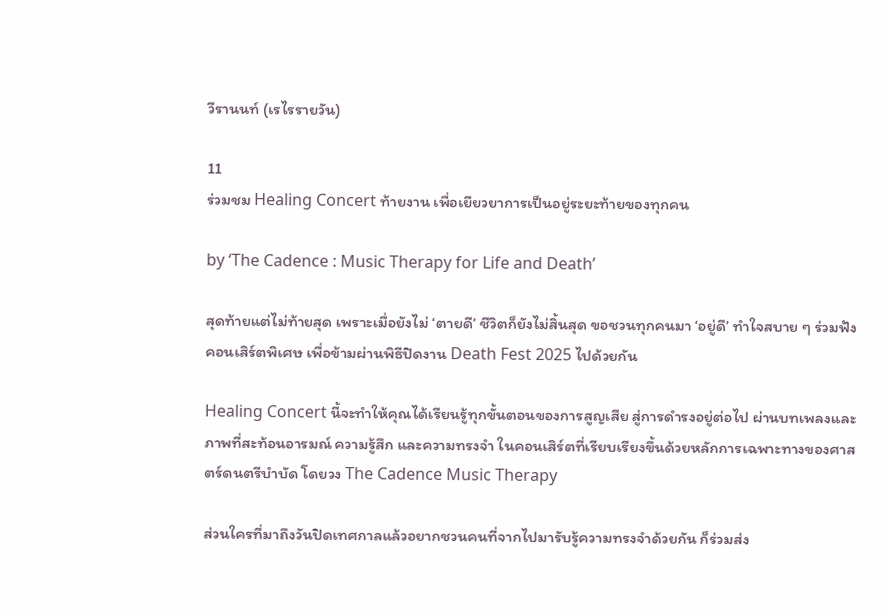วีรานนท์ (เรไรรายวัน)

11
ร่วมชม Healing Concert ท้ายงาน เพื่อเยียวยาการเป็นอยู่ระยะท้ายของทุกคน

by ‘The Cadence : Music Therapy for Life and Death’

สุดท้ายแต่ไม่ท้ายสุด เพราะเมื่อยังไม่ ‘ตายดี’ ชีวิตก็ยังไม่สิ้นสุด ขอชวนทุกคนมา ‘อยู่ดี’ ทำใจสบาย ๆ ร่วมฟังคอนเสิร์ตพิเศษ เพื่อข้ามผ่านพิธีปิดงาน Death Fest 2025 ไปด้วยกัน

Healing Concert นี้จะทำให้คุณได้เรียนรู้ทุกขั้นตอนของการสูญเสีย สู่การดำรงอยู่ต่อไป ผ่านบทเพลงและภาพที่สะท้อนอารมณ์ ความรู้สึก และความทรงจำ ในคอนเสิร์ตที่เรียบเรียงขึ้นด้วยหลักการเฉพาะทางของศาสตร์ดนตรีบำบัด โดยวง The Cadence Music Therapy

ส่วนใครที่มาถึงวันปิดเทศกาลแล้วอยากชวนคนที่จากไปมารับรู้ความทรงจำด้วยกัน ก็ร่วมส่ง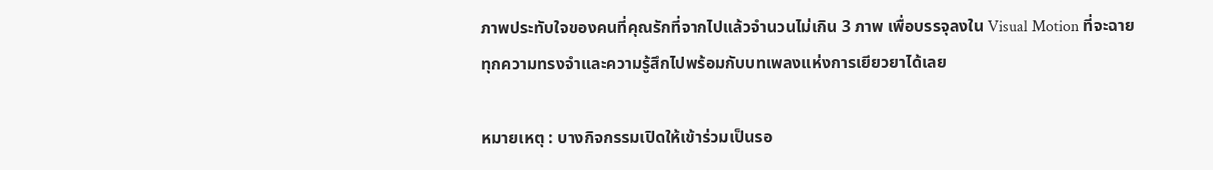ภาพประทับใจของคนที่คุณรักที่จากไปแล้วจำนวนไม่เกิน 3 ภาพ เพื่อบรรจุลงใน Visual Motion ที่จะฉายทุกความทรงจำและความรู้สึกไปพร้อมกับบทเพลงแห่งการเยียวยาได้เลย

หมายเหตุ : บางกิจกรรมเปิดให้เข้าร่วมเป็นรอ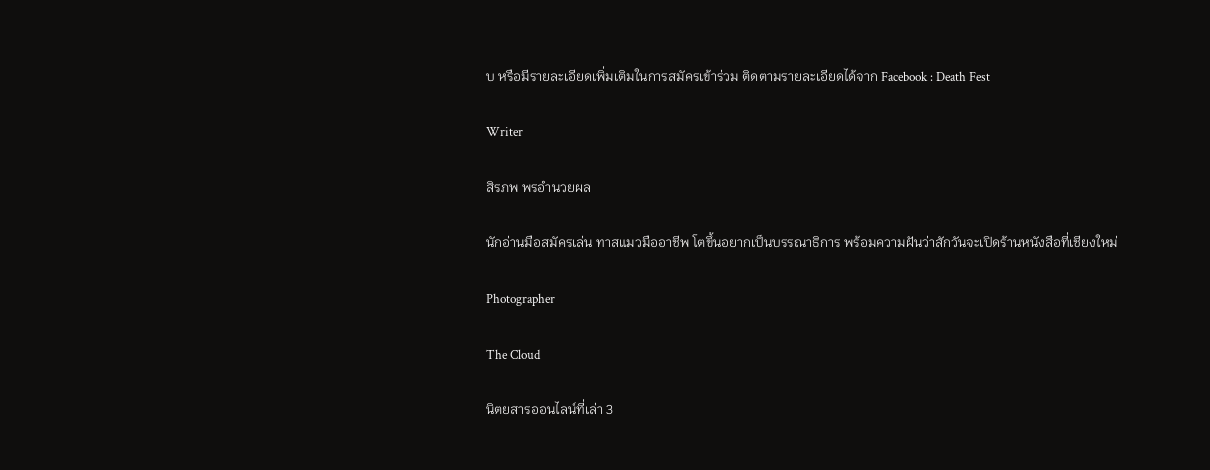บ หรือมีรายละเอียดเพิ่มเติมในการสมัครเข้าร่วม ติดตามรายละเอียดได้จาก Facebook : Death Fest

Writer

สิรภพ พรอำนวยผล

นักอ่านมือสมัครเล่น ทาสแมวมืออาชีพ โตขึ้นอยากเป็นบรรณาธิการ พร้อมความฝันว่าสักวันจะเปิดร้านหนังสือที่เชียงใหม่

Photographer

The Cloud

นิตยสารออนไลน์ที่เล่า 3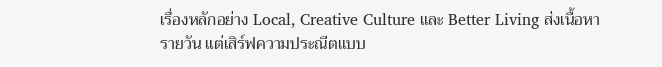เรื่องหลักอย่าง Local, Creative Culture และ Better Living ส่งเนื้อหารายวัน แต่เสิร์ฟความประณีตแบบ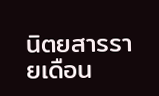นิตยสารรายเดือน